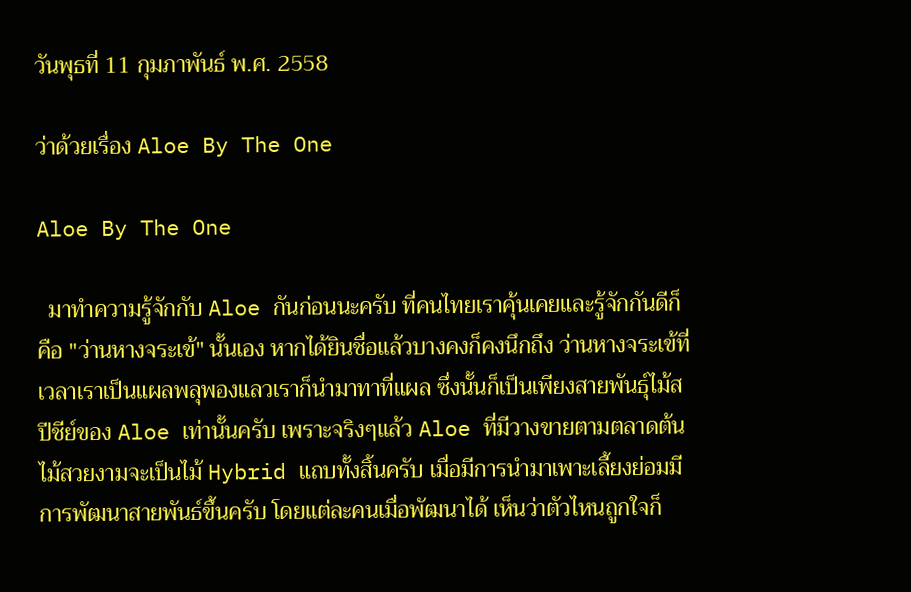วันพุธที่ 11 กุมภาพันธ์ พ.ศ. 2558

ว่าด้วยเรื่อง Aloe By The One

Aloe By The One

  มาทำความรู้จักกับ Aloe กันก่อนนะครับ ที่คนไทยเราคุ้นเคยและรู้จักกันดีก็คือ "ว่านหางจระเข้" นั้นเอง หากได้ยินชื่อแล้วบางคงก็คงนึกถึง ว่านหางจระเข้ที่เวลาเราเป็นแผลพลุพองแลวเราก็นำมาทาที่แผล ซึ่งนั้นก็เป็นเพียงสายพันธุ์ไม้สปีชีย์ของ Aloe เท่านั้นครับ เพราะจริงๆแล้ว Aloe ที่มีวางขายตามตลาดต้นไม้สวยงามจะเป็นไม้ Hybrid แถบทั้งสิ้นครับ เมื่อมีการนำมาเพาะเลี้ยงย่อมมีการพัฒนาสายพันธ์ขึ้นครับ โดยแต่ละคนเมื่อพัฒนาได้ เห็นว่าตัวไหนถูกใจก็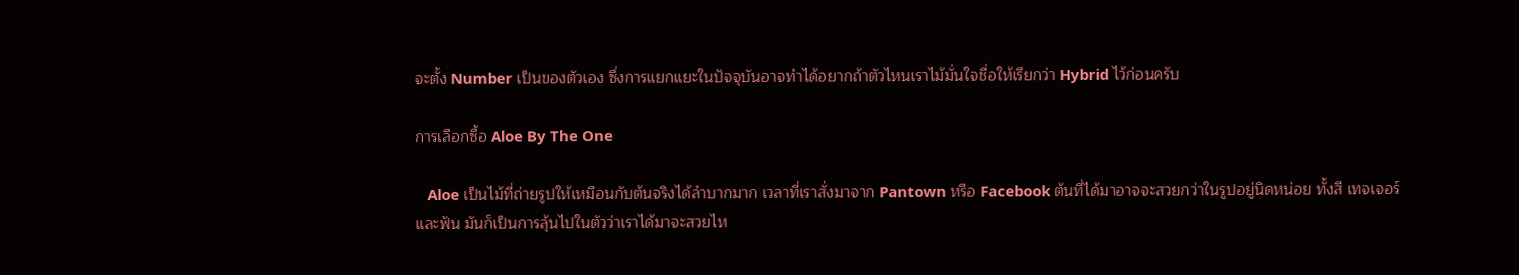จะตั้ง Number เป็นของตัวเอง ซึ่งการแยกแยะในปัจจุบันอาจทำได้อยากถ้าตัวไหนเราไม้มั่นใจชื่อให้เรียกว่า Hybrid ไว้ก่อนครับ

การเลือกซื้อ Aloe By The One

   Aloe เป็นไม้ที่ถ่ายรูปให้เหมือนกับต้นจริงได้ลำบากมาก เวลาที่เราสั่งมาจาก Pantown หรือ Facebook ต้นที่ได้มาอาจจะสวยกว่าในรูปอยู่นิดหน่อย ทั้งสี เทจเจอร์ และฟัน มันก็เป็นการลุ้นไปในตัวว่าเราได้มาจะสวยไห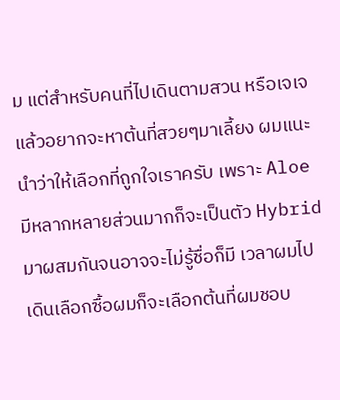ม แต่สำหรับคนที่ไปเดินตามสวน หรือเจเจ แล้วอยากจะหาต้นที่สวยๆมาเลี้ยง ผมแนะนำว่าให้เลือกที่ถูกใจเราครับ เพราะ Aloe มีหลากหลายส่วนมากก็จะเป็นตัว Hybrid มาผสมกันจนอาจจะไม่รู้ชื่อก็มี เวลาผมไปเดินเลือกซื้อผมก็จะเลือกต้นที่ผมชอบ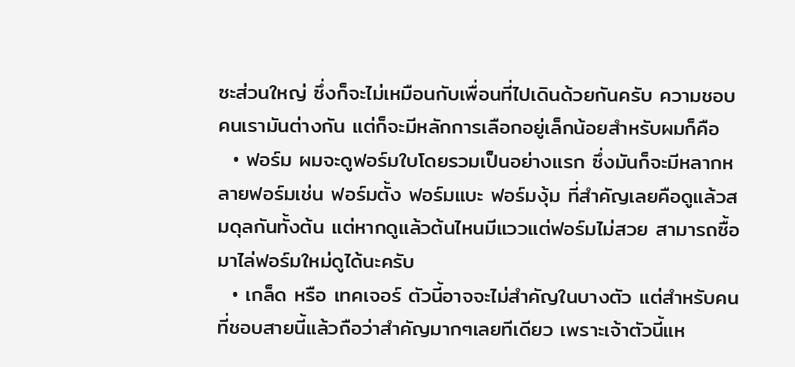ซะส่วนใหญ่ ซึ่งก็จะไม่เหมือนกับเพื่อนที่ไปเดินด้วยกันครับ ความชอบคนเรามันต่างกัน แต่ก็จะมีหลักการเลือกอยู่เล็กน้อยสำหรับผมก็คือ
  • ฟอร์ม ผมจะดูฟอร์มใบโดยรวมเป็นอย่างแรก ซึ่งมันก็จะมีหลากหลายฟอร์มเช่น ฟอร์มตั้ง ฟอร์มแบะ ฟอร์มงุ้ม ที่สำคัญเลยคือดูแล้วสมดุลกันทั้งต้น แต่หากดูแล้วต้นไหนมีแววแต่ฟอร์มไม่สวย สามารถซื้อมาไล่ฟอร์มใหม่ดูได้นะครับ
  • เกล็ด หรือ เทคเจอร์ ตัวนี้อาจจะไม่สำคัญในบางตัว แต่สำหรับคนที่ชอบสายนี้แล้วถือว่าสำคัญมากๆเลยทีเดียว เพราะเจ้าตัวนี้แห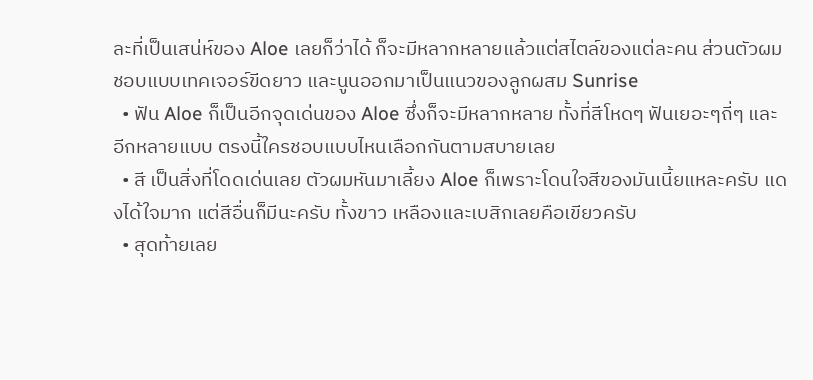ละที่เป็นเสน่ห์ของ Aloe เลยก็ว่าได้ ก็จะมีหลากหลายแล้วแต่สไตล์ของแต่ละคน ส่วนตัวผมชอบแบบเทคเจอร์ขีดยาว และนูนออกมาเป็นแนวของลูกผสม Sunrise
  • ฟัน Aloe ก็เป็นอีกจุดเด่นของ Aloe ซึ่งก็จะมีหลากหลาย ทั้งที่สีโหดๆ ฟันเยอะๆถี่ๆ และอีกหลายแบบ ตรงนี้ใครชอบแบบไหนเลือกกันตามสบายเลย
  • สี เป็นสิ่งที่โดดเด่นเลย ตัวผมหันมาเลี้ยง Aloe ก็เพราะโดนใจสีของมันเนี้ยแหละครับ แดงได้ใจมาก แต่สีอื่นก็มีนะครับ ทั้งขาว เหลืองและเบสิกเลยคือเขียวครับ
  • สุดท้ายเลย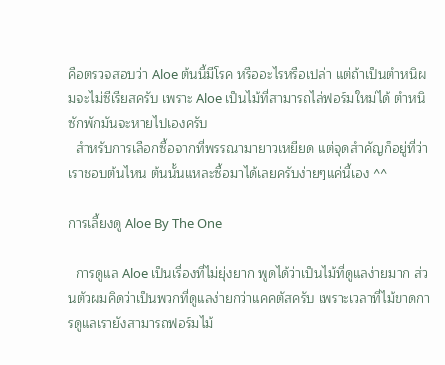คือตรวจสอบว่า Aloe ต้นนี้มีโรค หรืออะไรหรือเปล่า แต่ถ้าเป็นตำหนิผมจะไม่ซีเรียสครับ เพราะ Aloe เป็นไม้ที่สามารถไล่ฟอร์มใหม่ได้ ตำหนิซักพักมันจะหายไปเองครับ
  สำหรับการเลือกซื้อจากที่พรรณามายาวเหยียด แต่จุดสำคัญก็อยู่ที่ว่าเราชอบต้นไหน ต้นนั้นแหละซื้อมาได้เลยครับง่ายๆแค่นี้เอง ^^

การเลี้ยงดู Aloe By The One

  การดูแล Aloe เป็นเรื่องที่ไม่ยุ่งยาก พูดได้ว่าเป็นไม้ที่ดูแลง่ายมาก ส่วนตัวผมคิดว่าเป็นพวกที่ดูแลง่ายกว่าแคคตัสครับ เพราะเวลาที่ไม้ขาดการดูแลเรายังสามารถฟอร์มไม้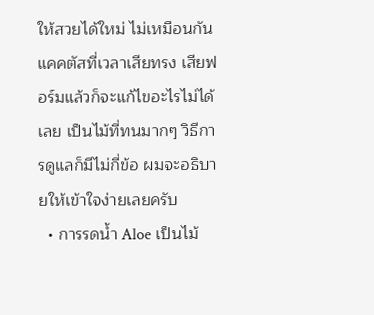ให้สวยได้ใหม่ ไม่เหมือนกันแคคตัสที่เวลาเสียทรง เสียฟอร์มแล้วก็จะแก้ไขอะไรไม่ได้เลย เป็นไม้ที่ทนมากๆ วิธีการดูแลก็มีไม่กี่ข้อ ผมจะอธิบายให้เข้าใจง่ายเลยครับ
  • การรดน้ำ Aloe เป็นไม้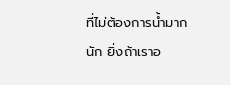ที่ไม่ต้องการน้ำมากนัก ยิ่งถ้าเราอ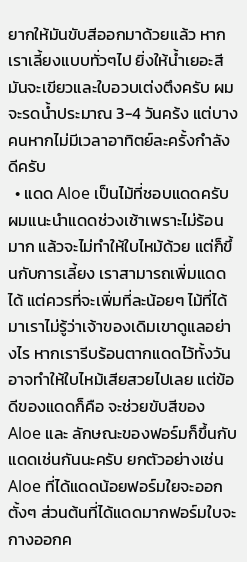ยากให้มันขับสีออกมาด้วยแล้ว หากเราเลี้ยงแบบทั่วๆไป ยิ่งให้น้ำเยอะสีมันจะเขียวและใบอวบเต่งตึงครับ ผมจะรดน้ำประมาณ 3-4 วันคร้ง แต่บางคนหากไม่มีเวลาอาทิตย์ละครั้งกำลังดีครับ
  • แดด Aloe เป็นไม้ที่ชอบแดดครับ ผมแนะนำแดดช่วงเช้าเพราะไม่ร้อนมาก แล้วจะไม่ทำให้ใบไหม้ด้วย แต่ก็ขึ้นกับการเลี้ยง เราสามารถเพิ่มแดดได้ แต่ควรที่จะเพิ่มที่ละน้อยๆ ไม้ที่ได้มาเราไม่รู้ว่าเจ้าของเดิมเขาดูแลอย่างไร หากเรารีบร้อนตากแดดไว้ทั้งวันอาจทำให้ใบไหม้เสียสวยไปเลย แต่ข้อดีของแดดก็คือ จะช่วยขับสีของ Aloe และ ลักษณะของฟอร์มก็ขึ้นกับแดดเช่นกันนะครับ ยกตัวอย่างเช่น Aloe ที่ได้แดดน้อยฟอร์มใยจะออกตั้งๆ ส่วนต้นที่ได้แดดมากฟอร์มใบจะกางออกค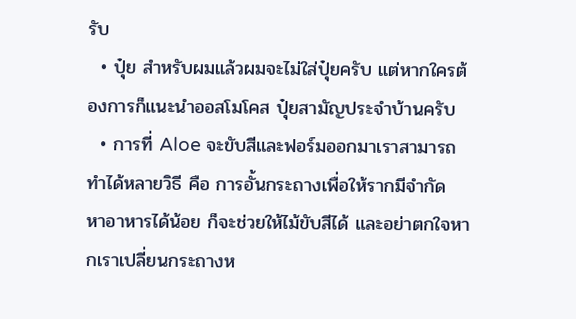รับ
  • ปุ๋ย สำหรับผมแล้วผมจะไม่ใส่ปุ๋ยครับ แต่หากใครต้องการก็แนะนำออสโมโคส ปุ๋ยสามัญประจำบ้านครับ
  • การที่ Aloe จะขับสีและฟอร์มออกมาเราสามารถทำได้หลายวิธี คือ การอั้นกระถางเพื่อให้รากมีจำกัด หาอาหารได้น้อย ก็จะช่วยให้ไม้ขับสีได้ และอย่าตกใจหากเราเปลี่ยนกระถางห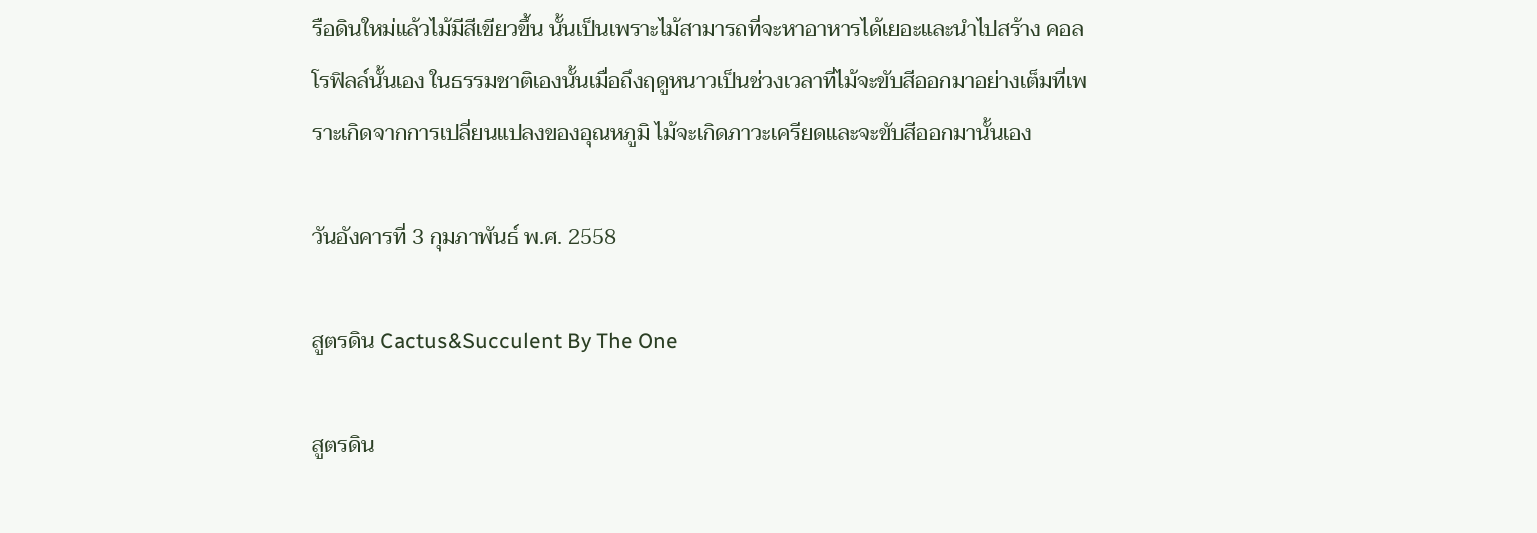รือดินใหม่แล้วไม้มีสีเขียวขึ้น นั้นเป็นเพราะไม้สามารถที่จะหาอาหารได้เยอะและนำไปสร้าง คอลโรฟิลล์นั้นเอง ในธรรมชาติเองนั้นเมื่อถึงฤดูหนาวเป็นช่วงเวลาที่ไม้จะขับสีออกมาอย่างเต็มที่เพราะเกิดจากการเปลี่ยนแปลงของอุณหภูมิ ไม้จะเกิดภาวะเครียดและจะขับสีออกมานั้นเอง

วันอังคารที่ 3 กุมภาพันธ์ พ.ศ. 2558

สูตรดิน Cactus&Succulent By The One

สูตรดิน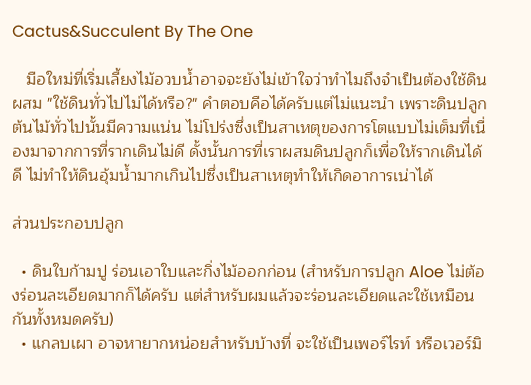Cactus&Succulent By The One

   มือใหม่ที่เริ่มเลี้ยงไม้อวบน้ำอาจจะยังไม่เข้าใจว่าทำไมถึงจำเป็นต้องใช้ดินผสม "ใช้ดินทั่วไปไม่ได้หรือ?" คำตอบคือได้ครับแต่ไม่แนะนำ เพราะดินปลูกต้นไม้ทั่วไปนั้นมีความแน่น ไม่โปร่งซึ่งเป็นสาเหตุของการโตแบบไม่เต็มที่เนื่องมาจากการที่รากเดินไม่ดี ดั้งนั้นการที่เราผสมดินปลูกก็เพื่อให้รากเดินได้ดี ไม่ทำให้ดินอุ้มน้ำมากเกินไปซึ่งเป็นสาเหตุทำให้เกิดอาการเน่าได้

ส่วนประกอบปลูก

  • ดินใบก้ามปู ร่อนเอาใบและกิ่งไม้ออกก่อน (สำหรับการปลูก Aloe ไม่ต้องร่อนละเอียดมากก็ได้ครับ แต่สำหรับผมแล้วจะร่อนละเอียดและใช้เหมือนกันทั้งหมดครับ)
  • แกลบเผา อาจหายากหน่อยสำหรับบ้างที่ จะใช้เป็นเพอร์ไรท์ หรือเวอร์มิ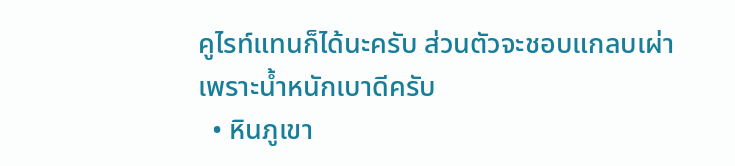คูไรท์แทนก็ได้นะครับ ส่วนตัวจะชอบแกลบเผ่าเพราะน้ำหนักเบาดีครับ
  • หินภูเขา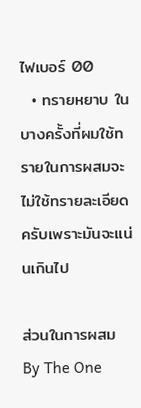ไฟเบอร์ 00
  • ทรายหยาบ ในบางครั้งที่ผมใช้ทรายในการผสมจะไม่ใช้ทรายละเอียดครับเพราะมันจะแน่นเกินไป

ส่วนในการผสม By The One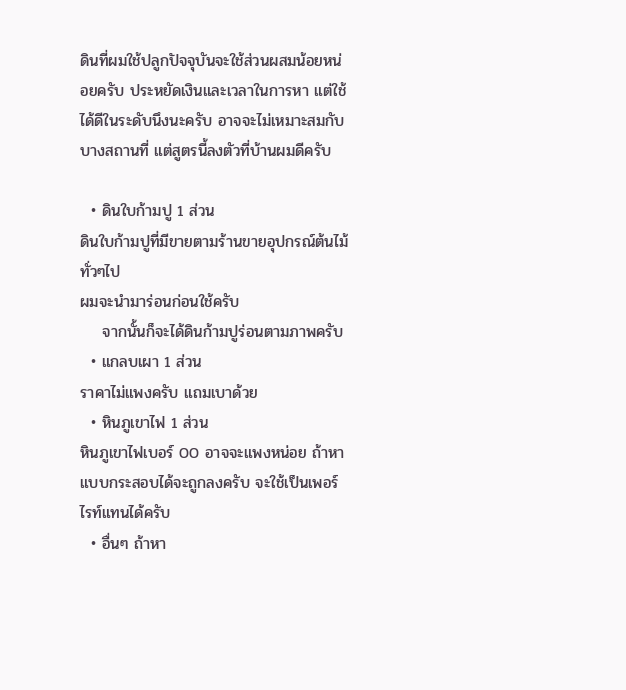ดินที่ผมใช้ปลูกปัจจุบันจะใช้ส่วนผสมน้อยหน่อยครับ ประหยัดเงินและเวลาในการหา แต่ใช้ได้ดีในระดับนึงนะครับ อาจจะไม่เหมาะสมกับบางสถานที่ แต่สูตรนี้ลงตัวที่บ้านผมดีครับ

  • ดินใบก้ามปู 1 ส่วน
ดินใบก้ามปูที่มีขายตามร้านขายอุปกรณ์ต้นไม้ทั่วๆไป
ผมจะนำมาร่อนก่อนใช้ครับ
    จากนั้นก็จะได้ดินก้ามปูร่อนตามภาพครับ
  • แกลบเผา 1 ส่วน
ราคาไม่แพงครับ แถมเบาด้วย
  • หินภูเขาไฟ 1 ส่วน
หินภูเขาไฟเบอร์ 00 อาจจะแพงหน่อย ถ้าหาแบบกระสอบได้จะถูกลงครับ จะใช้เป็นเพอร์ไรท์แทนได้ครับ
  • อื่นๆ ถ้าหา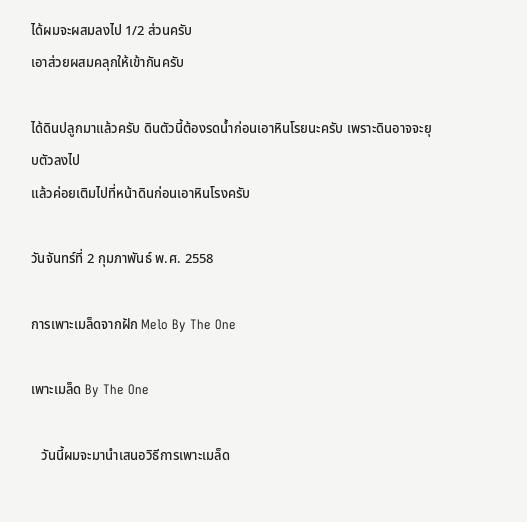ได้ผมจะผสมลงไป 1/2 ส่วนครับ
เอาส่วยผสมคลุกให้เข้ากันครับ

ได้ดินปลูกมาแล้วครับ ดินตัวนี้ต้องรดน้ำก่อนเอาหินโรยนะครับ เพราะดินอาจจะยุบตัวลงไป
แล้วค่อยเติมไปที่หน้าดินก่อนเอาหินโรงครับ

วันจันทร์ที่ 2 กุมภาพันธ์ พ.ศ. 2558

การเพาะเมล็ดจากฝัก Melo By The One

เพาะเมล็ด By The One

   วันนี้ผมจะมานำเสนอวิธีการเพาะเมล็ด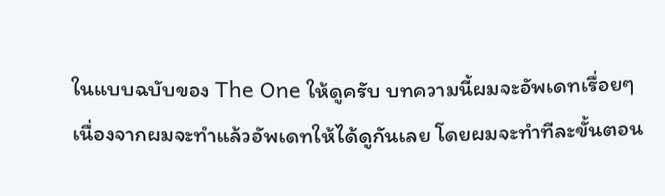ในแบบฉบับของ The One ให้ดูครับ บทความนี้ผมจะอัพเดทเรื่อยๆ เนื่องจากผมจะทำแล้วอัพเดทให้ได้ดูกันเลย โดยผมจะทำทีละขั้นตอน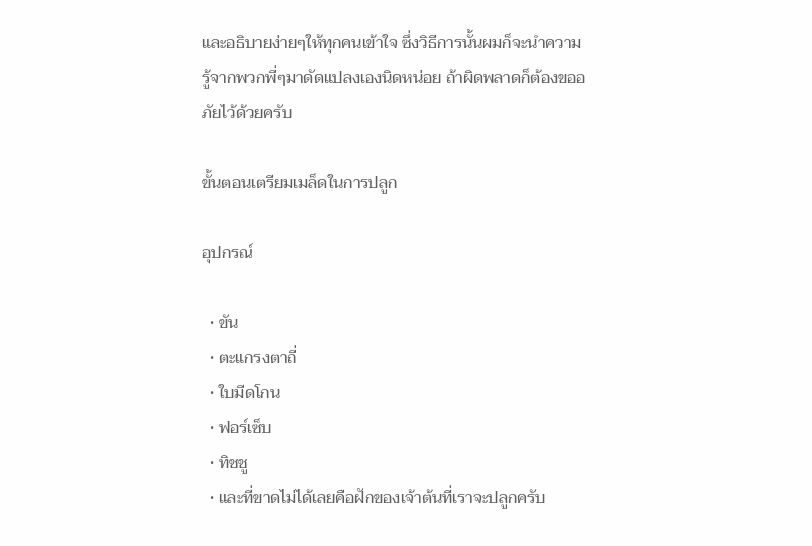และอธิบายง่ายๆให้ทุกคนเข้าใจ ซึ่งวิธีการนั้นผมก็จะนำความรู้จากพวกพี่ๆมาดัดแปลงเองนิดหน่อย ถ้าผิดพลาดก็ต้องขออภัยไว้ด้วยครับ

ขั้นตอนเตรียมเมล็ดในการปลูก

อุปกรณ์

  • ขัน
  • ตะแกรงตาถี่
  • ใบมีดโกน
  • ฟอร์เซ็บ
  • ทิชชู
  • และที่ขาดไม่ได้เลยคือฝักของเจ้าต้นที่เราจะปลูกครับ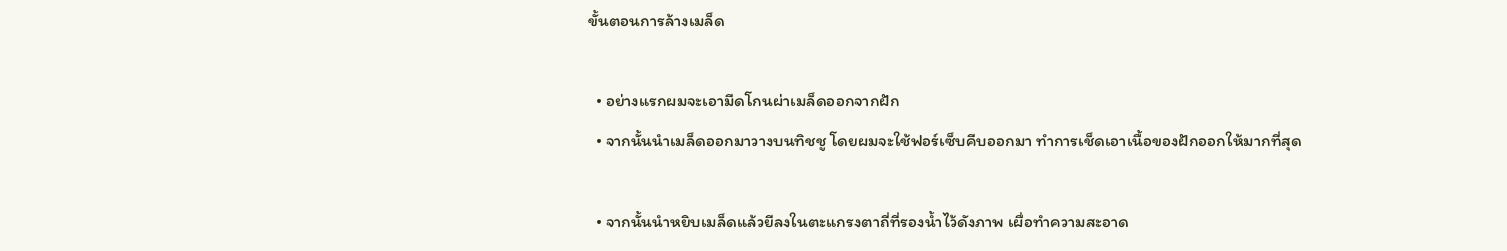ขั้นตอนการล้างเมล็ด

  • อย่างแรกผมจะเอามีดโกนผ่าเมล็ดออกจากฝัก
  • จากนั้นนำเมล็ดออกมาวางบนทิชชู โดยผมจะใช้ฟอร์เซ็บคีบออกมา ทำการเช็ดเอาเนื้อของฝักออกให้มากที่สุด

  • จากนั้นนำหยิบเมล็ดแล้วยีลงในตะแกรงตาถี่ที่รองน้ำไว้ดังภาพ เผื่อทำความสะอาด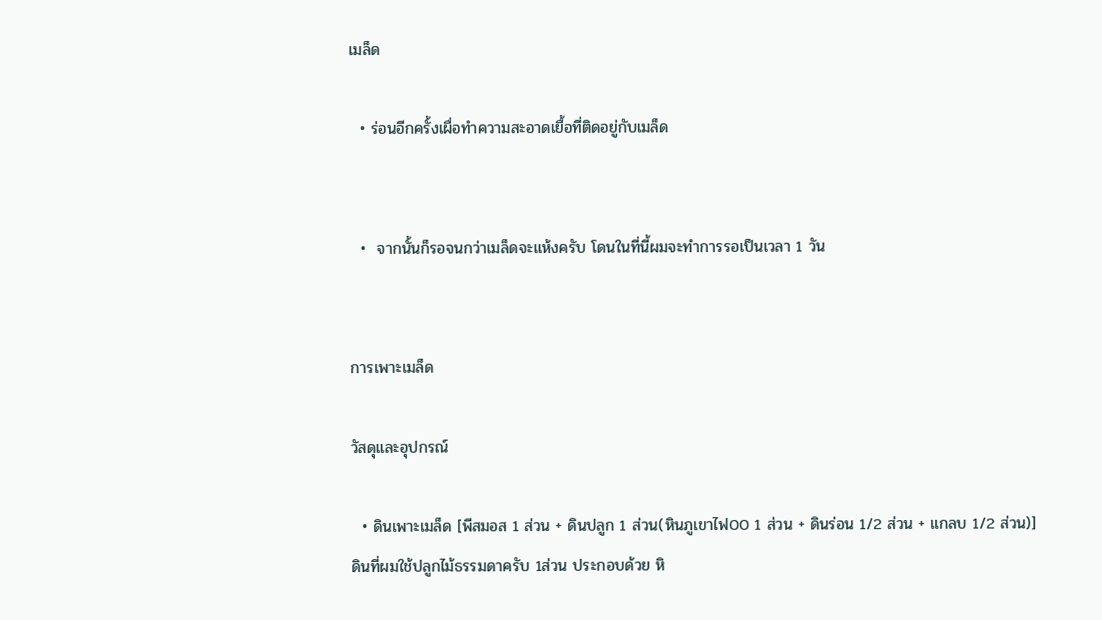เมล็ด

  • ร่อนอีกครั้งเผื่อทำความสะอาดเยื้อที่ติดอยู่กับเมล็ด


  •  จากนั้นก็รอจนกว่าเมล็ดจะแห้งครับ โดนในที่นี้ผมจะทำการรอเป็นเวลา 1 วัน


การเพาะเมล็ด

วัสดุและอุปกรณ์

  • ดินเพาะเมล็ด [พีสมอส 1 ส่วน + ดินปลูก 1 ส่วน(หินภูเขาไฟ00 1 ส่วน + ดินร่อน 1/2 ส่วน + แกลบ 1/2 ส่วน)]
ดินที่ผมใช้ปลูกไม้ธรรมดาครับ 1ส่วน ประกอบด้วย หิ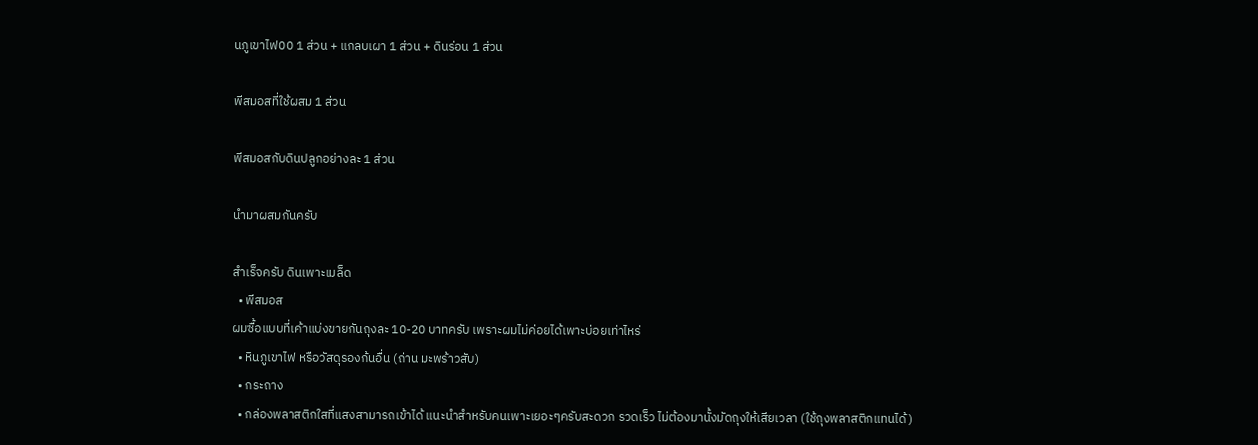นภูเขาไฟ00 1 ส่วน + แกลบเผา 1 ส่วน + ดินร่อน 1 ส่วน

พีสมอสที่ใช้ผสม 1 ส่วน

พีสมอสกับดินปลูกอย่างละ 1 ส่วน

นำมาผสมกันครับ

สำเร็จครับ ดินเพาะเมล็ด
  • พีสมอส
ผมซื้อแบบที่เค้าแบ่งขายกันถุงละ 10-20 บาทครับ เพราะผมไม่ค่อยได้เพาะบ่อยเท่าไหร่
  • หินภูเขาไฟ หรือวัสดุรองก้นอื่น (ถ่าน มะพร้าวสับ)
  • กระถาง
  • กล่องพลาสติกใสที่แสงสามารถเข้าได้ แนะนำสำหรับคนเพาะเยอะๆครับสะดวก รวดเร็ว ไม่ต้องมานั้งมัดถุงให้เสียเวลา (ใช้ถุงพลาสติกแทนได้)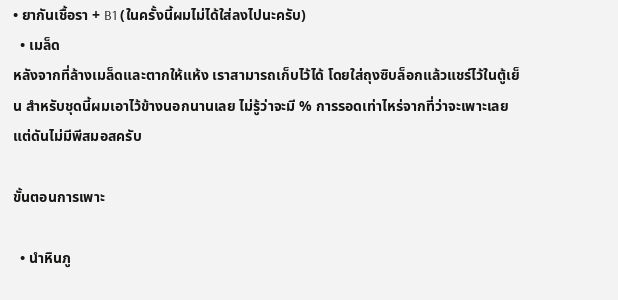• ยากันเชื้อรา + B1 (ในครั้งนี้ผมไม่ได้ใส่ลงไปนะครับ)
  • เมล็ด
หลังจากที่ล้างเมล็ดและตากให้แห้ง เราสามารถเก็บไว้ได้ โดยใส่ถุงซิบล็อกแล้วแชร์ไว้ในตู้เย็น สำหรับชุดนี้ผมเอาไว้ข้างนอกนานเลย ไม่รู้ว่าจะมี % การรอดเท่าไหร่จากที่ว่าจะเพาะเลยแต่ดันไม่มีพีสมอสครับ

ขั้นตอนการเพาะ

  • นำหินภู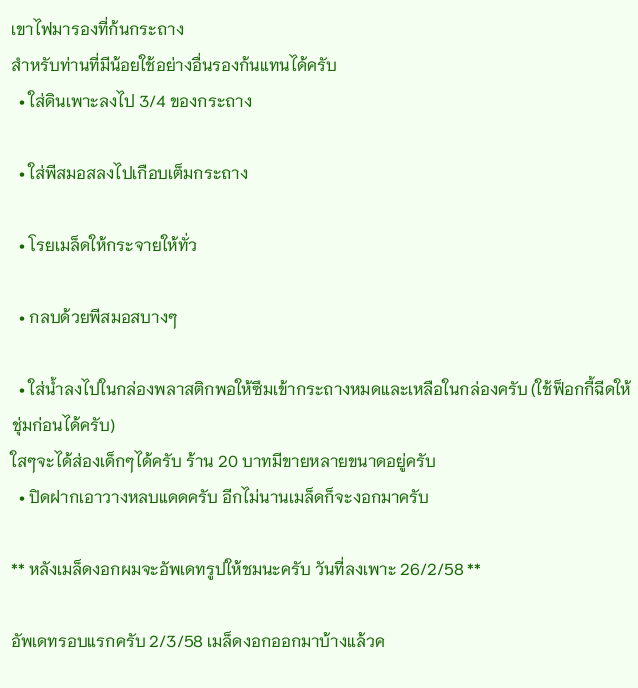เขาไฟมารองที่ก้นกระถาง
สำหรับท่านที่มีน้อยใช้อย่างอื่นรองก้นแทนได้ครับ
  • ใส่ดินเพาะลงไป 3/4 ของกระถาง

  • ใส่พีสมอสลงไปเกือบเต็มกระถาง

  • โรยเมล็ดให้กระจายให้ทั่ว

  • กลบด้วยพีสมอสบางๆ

  • ใส่น้ำลงไปในกล่องพลาสติกพอให้ซึมเข้ากระถางหมดและเหลือในกล่องครับ (ใช้ฟ็อกกี้ฉีดให้ชุ่มก่อนได้ครับ)
ใสๆจะได้ส่องเด็กๆได้ครับ ร้าน 20 บาทมีขายหลายขนาดอยู่ครับ
  • ปิดฝากเอาวางหลบแดดครับ อีกไม่นานเมล็ดก็จะงอกมาครับ

** หลังเมล็ดงอกผมจะอัพเดทรูปให้ชมนะครับ วันที่ลงเพาะ 26/2/58 **

อัพเดทรอบแรกครับ 2/3/58 เมล็ดงอกออกมาบ้างแล้วค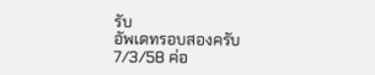รับ
อัพเดทรอบสองครับ 7/3/58 ค่อ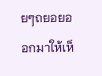ยๆถยอยออกมาให้เห็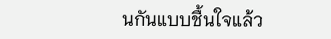นกันแบบชื้นใจแล้ว